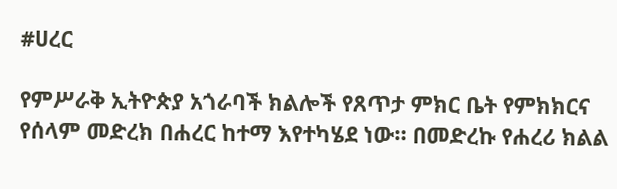#ሀረር

የምሥራቅ ኢትዮጵያ አጎራባች ክልሎች የጸጥታ ምክር ቤት የምክክርና የሰላም መድረክ በሐረር ከተማ እየተካሄደ ነው። በመድረኩ የሐረሪ ክልል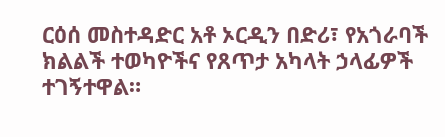ርዕሰ መስተዳድር አቶ ኦርዲን በድሪ፣ የአጎራባች ክልልች ተወካዮችና የጸጥታ አካላት ኃላፊዎች ተገኝተዋል።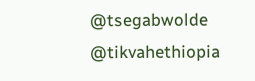@tsegabwolde @tikvahethiopia